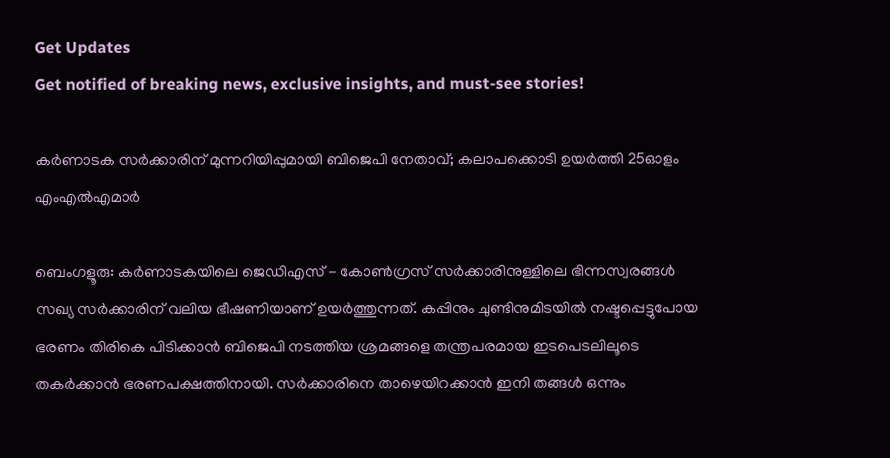Get Updates
Get notified of breaking news, exclusive insights, and must-see stories!

കർണാടക സർക്കാരിന് മുന്നറിയിപ്പുമായി ബിജെപി നേതാവ്; കലാപക്കൊടി ഉയർത്തി 25ഓളം എംഎൽഎമാർ

ബെംഗളൂരു: കർണാടകയിലെ ജെഡിഎസ് - കോൺഗ്രസ് സർക്കാരിനുള്ളിലെ ഭിന്നസ്വരങ്ങൾ സഖ്യ സർക്കാരിന് വലിയ ഭീഷണിയാണ് ഉയർത്തുന്നത്. കപ്പിനും ചുണ്ടിനുമിടയിൽ നഷ്ടപ്പെട്ടുപോയ ഭരണം തിരികെ പിടിക്കാൻ ബിജെപി നടത്തിയ ശ്രമങ്ങളെ തന്ത്രപരമായ ഇടപെടലിലൂടെ തകർക്കാൻ ഭരണപക്ഷത്തിനായി. സർക്കാരിനെ താഴെയിറക്കാൻ ഇനി തങ്ങൾ ഒന്നും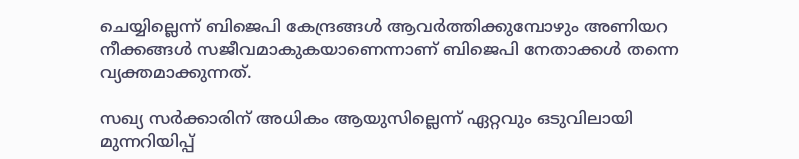ചെയ്യില്ലെന്ന് ബിജെപി കേന്ദ്രങ്ങൾ ആവർ‌ത്തിക്കുമ്പോഴും അണിയറ നീക്കങ്ങൾ‌ സജീവമാകുകയാണെന്നാണ് ബിജെപി നേതാക്കൾ തന്നെ വ്യക്തമാക്കുന്നത്.

സഖ്യ സർക്കാരിന് അധികം ആയുസില്ലെന്ന് ഏറ്റവും ഒടുവിലായി മുന്നറിയിപ്പ്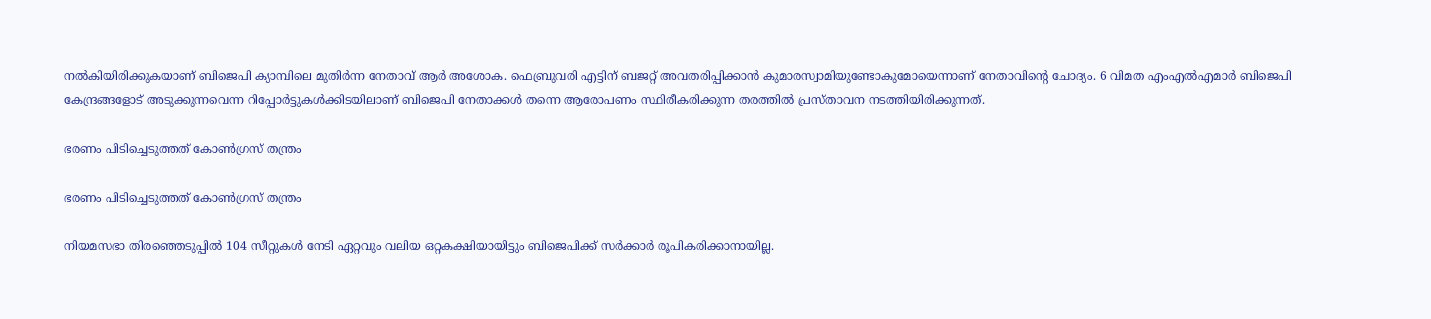നൽകിയിരിക്കുകയാണ് ബിജെപി ക്യാമ്പിലെ മുതിർന്ന നേതാവ് ആർ അശോക. ഫെബ്രുവരി എട്ടിന് ബജറ്റ് അവതരിപ്പിക്കാൻ കുമാരസ്വാമിയുണ്ടോകുമോയെന്നാണ് നേതാവിന്റെ ചോദ്യം. 6 വിമത എംഎൽഎമാർ ബിജെപി കേന്ദ്രങ്ങളോട് അടുക്കുന്നവെന്ന റിപ്പോർട്ടുകൾക്കിടയിലാണ് ബിജെപി നേതാക്കൾ തന്നെ ആരോപണം സ്ഥിരീകരിക്കുന്ന തരത്തിൽ പ്രസ്താവന നടത്തിയിരിക്കുന്നത്.

ഭരണം പിടിച്ചെടുത്തത് കോൺഗ്രസ് തന്ത്രം

ഭരണം പിടിച്ചെടുത്തത് കോൺഗ്രസ് തന്ത്രം

നിയമസഭാ തിരഞ്ഞെടുപ്പിൽ 104 സീറ്റുകൾ നേടി ഏറ്റവും വലിയ ഒറ്റകക്ഷിയായിട്ടും ബിജെപിക്ക് സർക്കാർ രൂപികരിക്കാനായില്ല.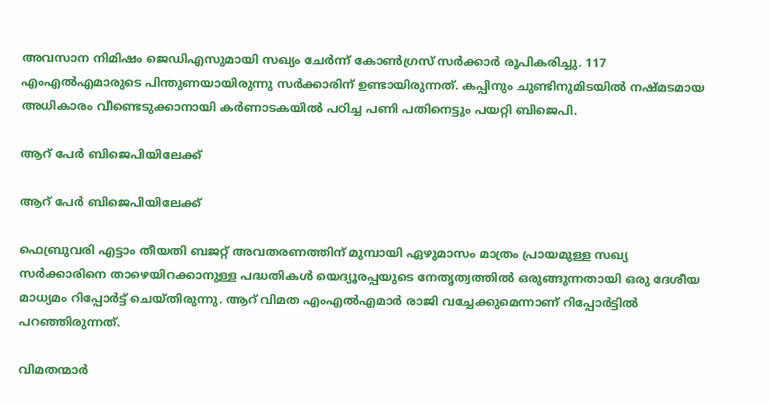അവസാന നിമിഷം ജെഡിഎസുമായി സഖ്യം ചേർന്ന് കോൺഗ്രസ് സർക്കാർ രൂപികരിച്ചു. 117 എംഎൽഎമാരുടെ പിന്തുണയായിരുന്നു സർക്കാരിന് ഉണ്ടായിരുന്നത്. കപ്പിനും ചുണ്ടിനുമിടയിൽ നഷ്മടമായ അധികാരം വീണ്ടെടുക്കാനായി കർണാടകയിൽ പഠിച്ച പണി പതിനെട്ടും പയറ്റി ബിജെപി.

ആറ് പേർ ബിജെപിയിലേക്ക്

ആറ് പേർ ബിജെപിയിലേക്ക്

ഫെബ്രുവരി എട്ടാം തീയതി ബജറ്റ് അവതരണത്തിന് മുമ്പായി ഏഴുമാസം മാത്രം പ്രായമുള്ള സഖ്യ സർക്കാരിനെ താഴെയിറക്കാനുള്ള പദ്ധതികൾ യെദ്യൂരപ്പയുടെ നേതൃത്വത്തിൽ ഒരുങ്ങുന്നതായി ഒരു ദേശീയ മാധ്യമം റിപ്പോർട്ട് ചെയ്തിരുന്നു. ആറ് വിമത എംഎൽഎമാർ രാജി വച്ചേക്കുമെന്നാണ് റിപ്പോർട്ടിൽ പറഞ്ഞിരുന്നത്.

വിമതന്മാർ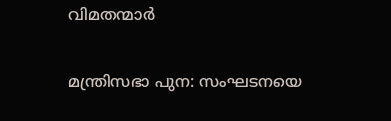വിമതന്മാർ

മന്ത്രിസഭാ പുന: സംഘടനയെ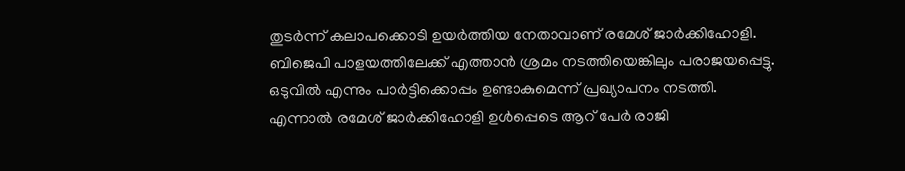തുടർന്ന് കലാപക്കൊടി ഉയർത്തിയ നേതാവാണ് രമേശ് ജാർക്കിഹോളി. ബിജെപി പാളയത്തിലേക്ക് എത്താൻ ശ്രമം നടത്തിയെങ്കിലും പരാജയപ്പെട്ടു. ഒടുവിൽ എന്നും പാർട്ടിക്കൊപ്പം ഉണ്ടാകുമെന്ന് പ്രഖ്യാപനം നടത്തി. എന്നാൽ രമേശ് ജാർക്കിഹോളി ഉൾപ്പെടെ ആറ് പേർ രാജി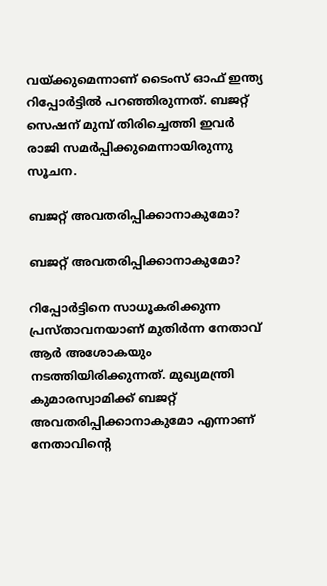വയ്ക്കുമെന്നാണ് ടൈംസ് ഓഫ് ഇന്ത്യ റിപ്പോർട്ടിൽ പറഞ്ഞിരുന്നത്. ബജറ്റ് സെഷന് മുമ്പ് തിരിച്ചെത്തി ഇവർ രാജി സമർപ്പിക്കുമെന്നായിരുന്നു സൂചന.

ബജറ്റ് അവതരിപ്പിക്കാനാകുമോ?

ബജറ്റ് അവതരിപ്പിക്കാനാകുമോ?

റിപ്പോർട്ടിനെ സാധൂകരിക്കുന്ന പ്രസ്താവനയാണ് മുതിർന്ന നേതാവ് ആർ അശോകയും നടത്തിയിരിക്കുന്നത്. മുഖ്യമന്ത്രി കുമാരസ്വാമിക്ക് ബജറ്റ് അവതരിപ്പിക്കാനാകുമോ എന്നാണ് നേതാവിന്റെ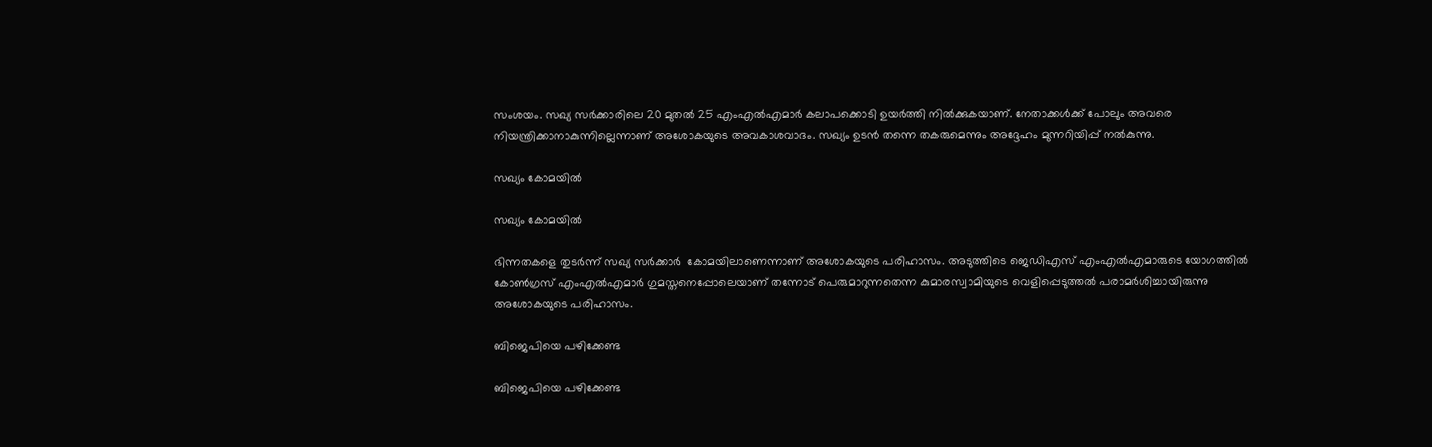സംശയം. സഖ്യ സർക്കാരിലെ 20 മുതൽ 25 എംഎൽഎമാർ കലാപക്കൊടി ഉയർത്തി നിൽക്കുകയാണ്. നേതാക്കൾക്ക് പോലും അവരെ നിയന്ത്രിക്കാനാകുന്നില്ലെന്നാണ് അശോകയുടെ അവകാശവാദം. സഖ്യം ഉടൻ തന്നെ തകരുമെന്നും അദ്ദേഹം മുന്നറിയിപ്പ് നൽകുന്നു.

സഖ്യം കോമയിൽ

സഖ്യം കോമയിൽ

ഭിന്നതകളെ തുടർന്ന് സഖ്യ സർക്കാർ ‌ കോമയിലാണെന്നാണ് അശോകയുടെ പരിഹാസം. അടുത്തിടെ ജെഡിഎസ് എംഎൽഎമാരുടെ യോഗത്തിൽ കോൺഗ്രസ് എംഎൽഎമാർ ഗുമസ്തനെപ്പോലെയാണ് തന്നോട് പെരുമാറുന്നതെന്ന കുമാരസ്വാമിയുടെ വെളിപ്പെടുത്തൽ പരാമർശിച്ചായിരുന്നു അശോകയുടെ പരിഹാസം.

ബിജെപിയെ പഴിക്കേണ്ട

ബിജെപിയെ പഴിക്കേണ്ട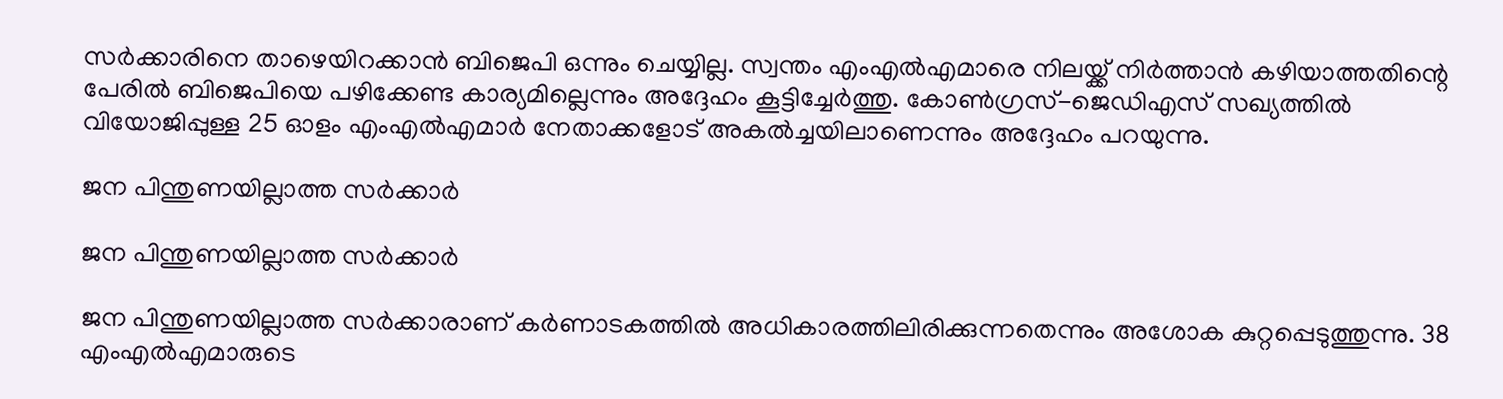സർക്കാരിനെ താഴെയിറക്കാൻ ബിജെപി ഒന്നും ചെയ്യില്ല. സ്വന്തം എംഎൽഎമാരെ നിലയ്ക്ക് നിർ‌ത്താൻ കഴിയാത്തതിന്റെ പേരിൽ ബിജെപിയെ പഴിക്കേണ്ട കാര്യമില്ലെന്നും അദ്ദേഹം കൂട്ടിച്ചേർത്തു. കോൺഗ്രസ്-ജെഡിഎസ് സഖ്യത്തിൽ വിയോജിപ്പുള്ള 25 ഓളം എംഎൽഎമാർ നേതാക്കളോട് അകൽച്ചയിലാണെന്നും അദ്ദേഹം പറയുന്നു.

ജന പിന്തുണയില്ലാത്ത സർക്കാർ

ജന പിന്തുണയില്ലാത്ത സർക്കാർ

ജന പിന്തുണയില്ലാത്ത സർക്കാരാണ് കർണാടകത്തിൽ അധികാരത്തിലിരിക്കുന്നതെന്നും അശോക കുറ്റപ്പെടുത്തുന്നു. 38 എംഎൽഎമാരുടെ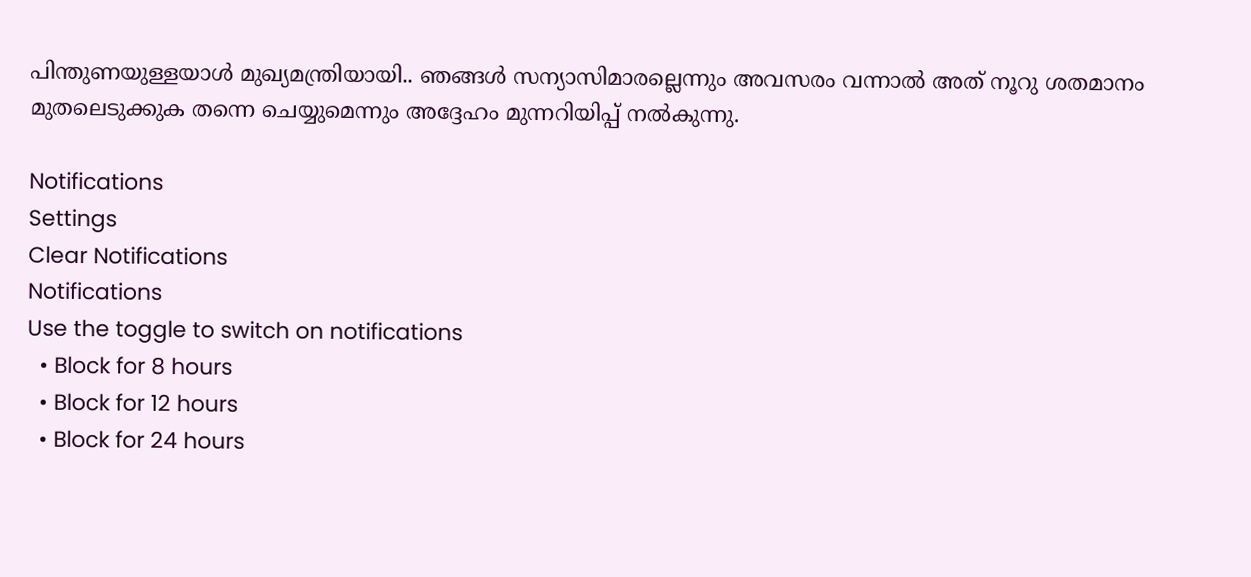പിന്തുണയുള്ളയാൾ മുഖ്യമന്ത്രിയായി.. ഞങ്ങൾ സന്യാസിമാരല്ലെന്നും അവസരം വന്നാൽ അത് നൂറു ശതമാനം മുതലെടുക്കുക തന്നെ ചെയ്യുമെന്നും അദ്ദേഹം മുന്നറിയിപ്പ് നൽകുന്നു.

Notifications
Settings
Clear Notifications
Notifications
Use the toggle to switch on notifications
  • Block for 8 hours
  • Block for 12 hours
  • Block for 24 hours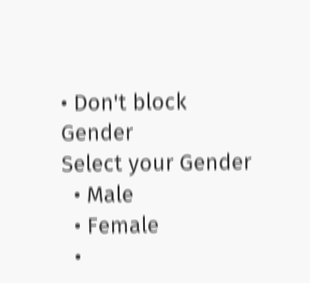• Don't block
Gender
Select your Gender
  • Male
  • Female
  •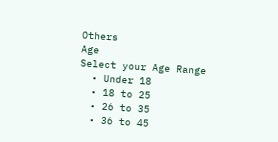Others
Age
Select your Age Range
  • Under 18
  • 18 to 25
  • 26 to 35
  • 36 to 45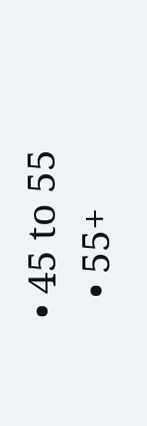• 45 to 55
  • 55+